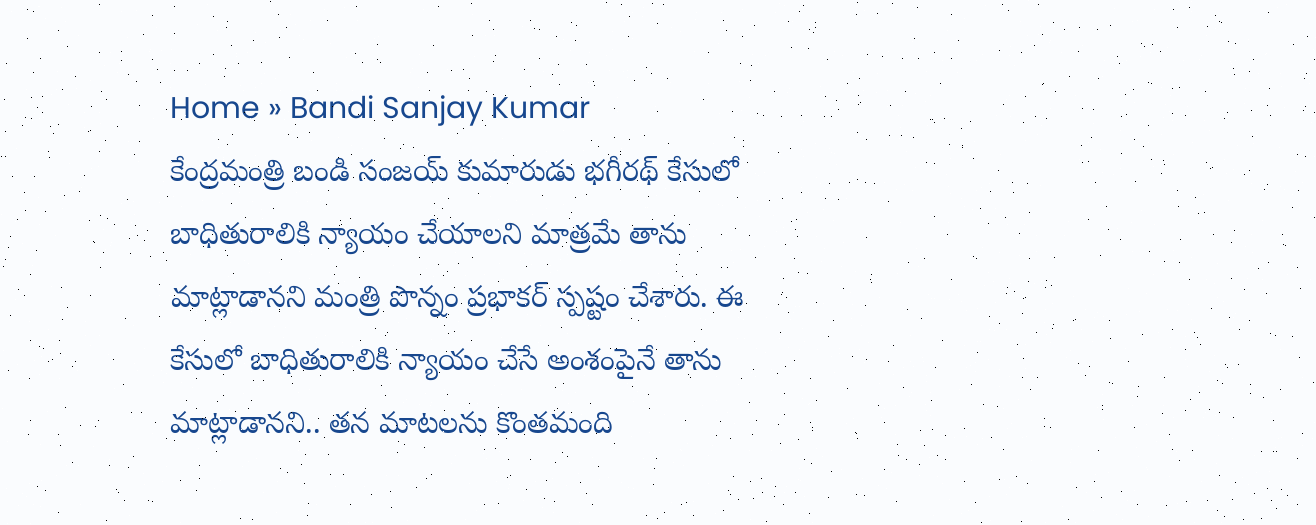Home » Bandi Sanjay Kumar
కేంద్రమంత్రి బండి సంజయ్ కుమారుడు భగీరథ్ కేసులో బాధితురాలికి న్యాయం చేయాలని మాత్రమే తాను మాట్లాడానని మంత్రి పొన్నం ప్రభాకర్ స్పష్టం చేశారు. ఈ కేసులో బాధితురాలికి న్యాయం చేసే అంశంపైనే తాను మాట్లాడానని.. తన మాటలను కొంతమంది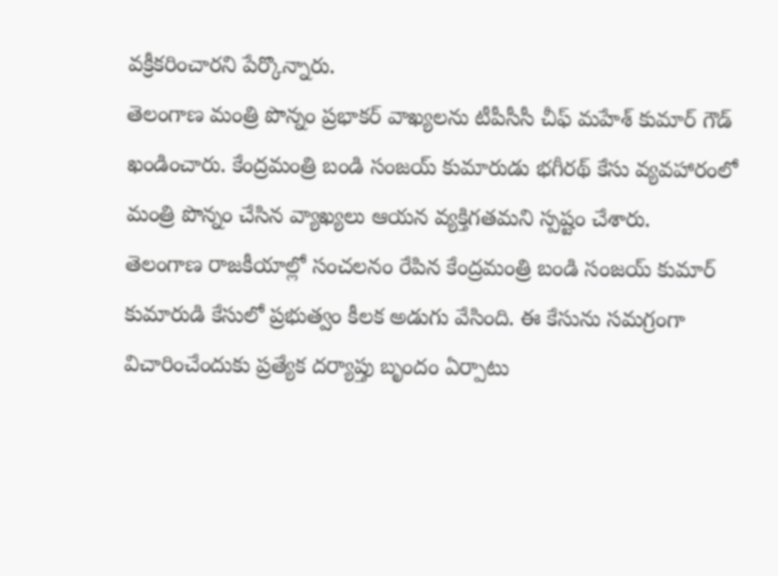వక్రీకరించారని పేర్కొన్నారు.
తెలంగాణ మంత్రి పొన్నం ప్రభాకర్ వాఖ్యలను టీపీసీసీ చీఫ్ మహేశ్ కుమార్ గౌడ్ ఖండించారు. కేంద్రమంత్రి బండి సంజయ్ కుమారుడు భగీరథ్ కేసు వ్యవహారంలో మంత్రి పొన్నం చేసిన వ్యాఖ్యలు ఆయన వ్యక్తిగతమని స్పష్టం చేశారు.
తెలంగాణ రాజకీయాల్లో సంచలనం రేపిన కేంద్రమంత్రి బండి సంజయ్ కుమార్ కుమారుడి కేసులో ప్రభుత్వం కీలక అడుగు వేసింది. ఈ కేసును సమగ్రంగా విచారించేందుకు ప్రత్యేక దర్యాప్తు బృందం ఏర్పాటు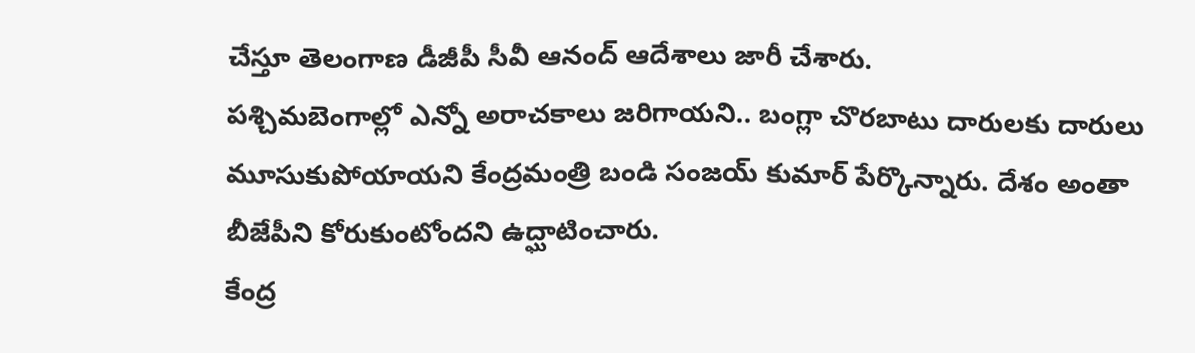చేస్తూ తెలంగాణ డీజీపీ సీవీ ఆనంద్ ఆదేశాలు జారీ చేశారు.
పశ్చిమబెంగాల్లో ఎన్నో అరాచకాలు జరిగాయని.. బంగ్లా చొరబాటు దారులకు దారులు మూసుకుపోయాయని కేంద్రమంత్రి బండి సంజయ్ కుమార్ పేర్కొన్నారు. దేశం అంతా బీజేపీని కోరుకుంటోందని ఉద్ఘాటించారు.
కేంద్ర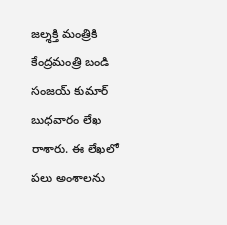జల్శక్తి మంత్రికి కేంద్రమంత్రి బండి సంజయ్ కుమార్ బుధవారం లేఖ రాశారు. ఈ లేఖలో పలు అంశాలను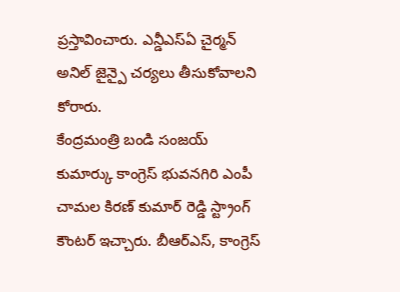ప్రస్తావించారు. ఎన్డీఎస్ఏ చైర్మన్ అనిల్ జైన్పై చర్యలు తీసుకోవాలని కోరారు.
కేంద్రమంత్రి బండి సంజయ్ కుమార్కు కాంగ్రెస్ భువనగిరి ఎంపీ చామల కిరణ్ కుమార్ రెడ్డి స్ట్రాంగ్ కౌంటర్ ఇచ్చారు. బీఆర్ఎస్, కాంగ్రెస్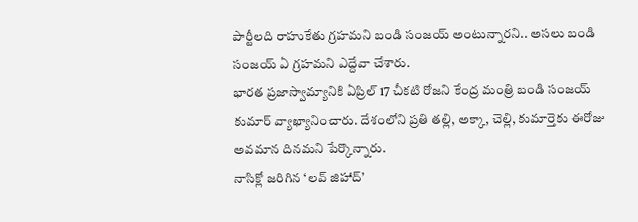పార్టీలది రాహుకేతు గ్రహమని బండి సంజయ్ అంటున్నారని.. అసలు బండి సంజయ్ ఏ గ్రహమని ఎద్దేవా చేశారు.
భారత ప్రజాస్వామ్యానికి ఏప్రిల్ 17 చీకటి రోజని కేంద్ర మంత్రి బండి సంజయ్ కుమార్ వ్యాఖ్యానించారు. దేశంలోని ప్రతి తల్లి, అక్కా, చెల్లి, కుమార్తెకు ఈరోజు అవమాన దినమని పేర్కొన్నారు.
నాసిక్లో జరిగిన ‘లవ్ జిహాద్’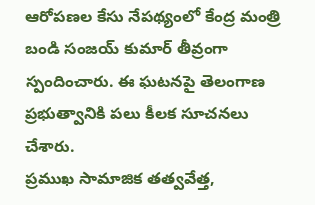ఆరోపణల కేసు నేపథ్యంలో కేంద్ర మంత్రి బండి సంజయ్ కుమార్ తీవ్రంగా స్పందించారు. ఈ ఘటనపై తెలంగాణ ప్రభుత్వానికి పలు కీలక సూచనలు చేశారు.
ప్రముఖ సామాజిక తత్వవేత్త,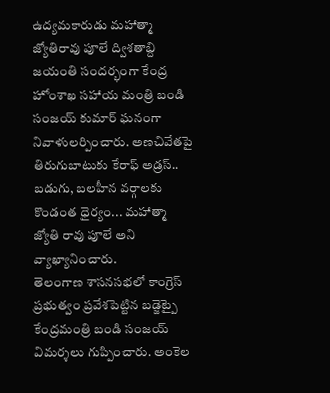ఉద్యమకారుడు మహాత్మా జ్యోతిరావు పూలే ద్విశతాబ్ది జయంతి సందర్భంగా కేంద్ర హోంశాఖ సహాయ మంత్రి బండి సంజయ్ కుమార్ ఘనంగా నివాళులర్పించారు. అణచివేతపై తిరుగుబాటుకు కేరాఫ్ అడ్రస్.. బడుగు, బలహీన వర్గాలకు కొండంత ధైర్యం... మహాత్మా జ్యోతి రావు పూలే అని వ్యాఖ్యానించారు.
తెలంగాణ శాసనసభలో కాంగ్రెస్ ప్రభుత్వం ప్రవేశపెట్టిన బడ్జెట్పై కేంద్రమంత్రి బండి సంజయ్ విమర్శలు గుప్పించారు. అంకెల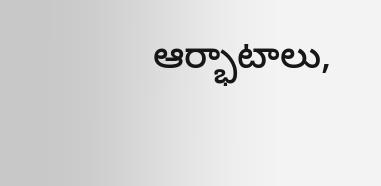ఆర్భాటాలు,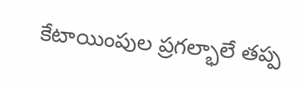కేటాయింపుల ప్రగల్భాలే తప్ప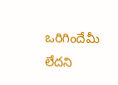ఒరిగిందేమీ లేదని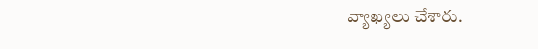వ్యాఖ్యలు చేశారు.